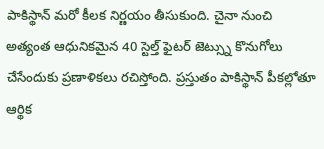పాకిస్థాన్ మరో కీలక నిర్ణయం తీసుకుంది. చైనా నుంచి అత్యంత ఆధునికమైన 40 స్టెల్త్ ఫైటర్ జెట్స్ను కొనుగోలు చేసేందుకు ప్రణాళికలు రచిస్తోంది. ప్రస్తుతం పాకిస్థాన్ పీకల్లోతూ ఆర్థిక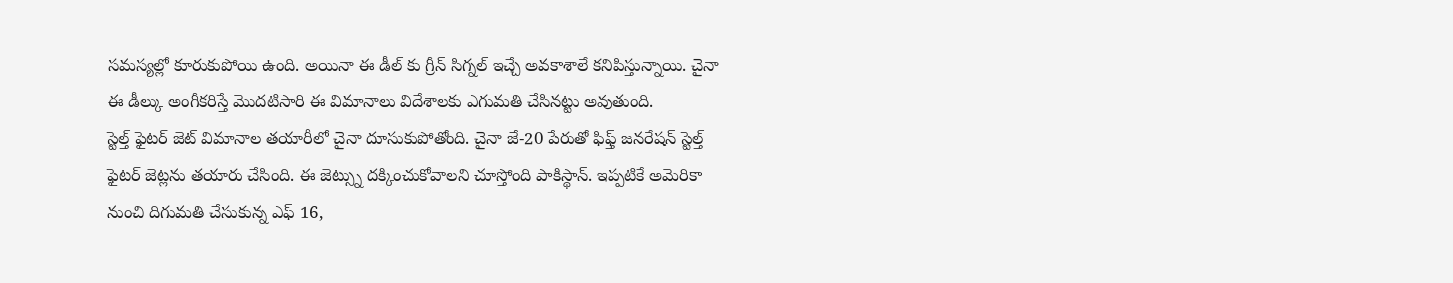సమస్యల్లో కూరుకుపోయి ఉంది. అయినా ఈ డీల్ కు గ్రీన్ సిగ్నల్ ఇచ్చే అవకాశాలే కనిపిస్తున్నాయి. చైనా ఈ డీల్కు అంగీకరిస్తే మొదటిసారి ఈ విమానాలు విదేశాలకు ఎగుమతి చేసినట్టు అవుతుంది.
స్టెల్త్ ఫైటర్ జెట్ విమానాల తయారీలో చైనా దూసుకుపోతోంది. చైనా జే-20 పేరుతో ఫిఫ్త్ జనరేషన్ స్టెల్త్ ఫైటర్ జెట్లను తయారు చేసింది. ఈ జెట్స్ను దక్కించుకోవాలని చూస్తోంది పాకిస్థాన్. ఇప్పటికే అమెరికా నుంచి దిగుమతి చేసుకున్న ఎఫ్ 16,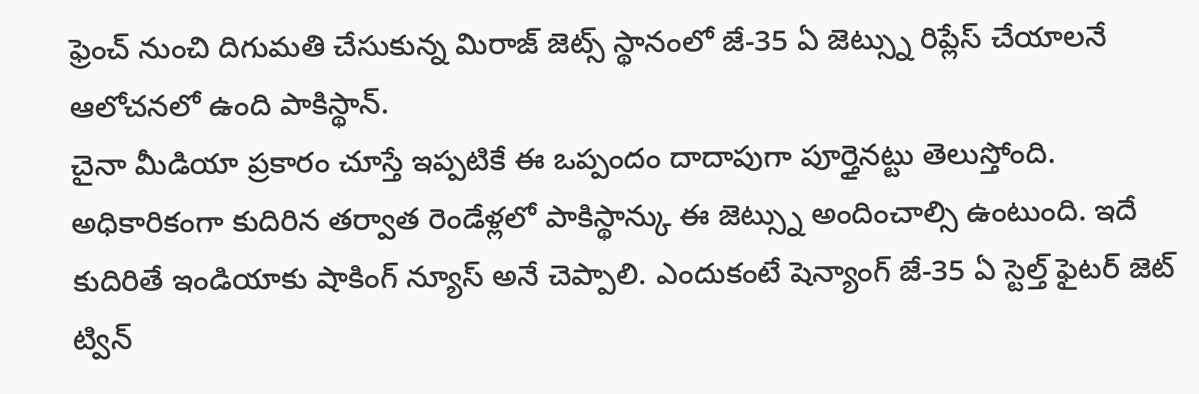ఫ్రెంచ్ నుంచి దిగుమతి చేసుకున్న మిరాజ్ జెట్స్ స్థానంలో జే-35 ఏ జెట్స్ను రిప్లేస్ చేయాలనే ఆలోచనలో ఉంది పాకిస్థాన్.
చైనా మీడియా ప్రకారం చూస్తే ఇప్పటికే ఈ ఒప్పందం దాదాపుగా పూర్తైనట్టు తెలుస్తోంది. అధికారికంగా కుదిరిన తర్వాత రెండేళ్లలో పాకిస్థాన్కు ఈ జెట్స్ను అందించాల్సి ఉంటుంది. ఇదే కుదిరితే ఇండియాకు షాకింగ్ న్యూస్ అనే చెప్పాలి. ఎందుకంటే షెన్యాంగ్ జే-35 ఏ స్టెల్త్ ఫైటర్ జెట్ ట్విన్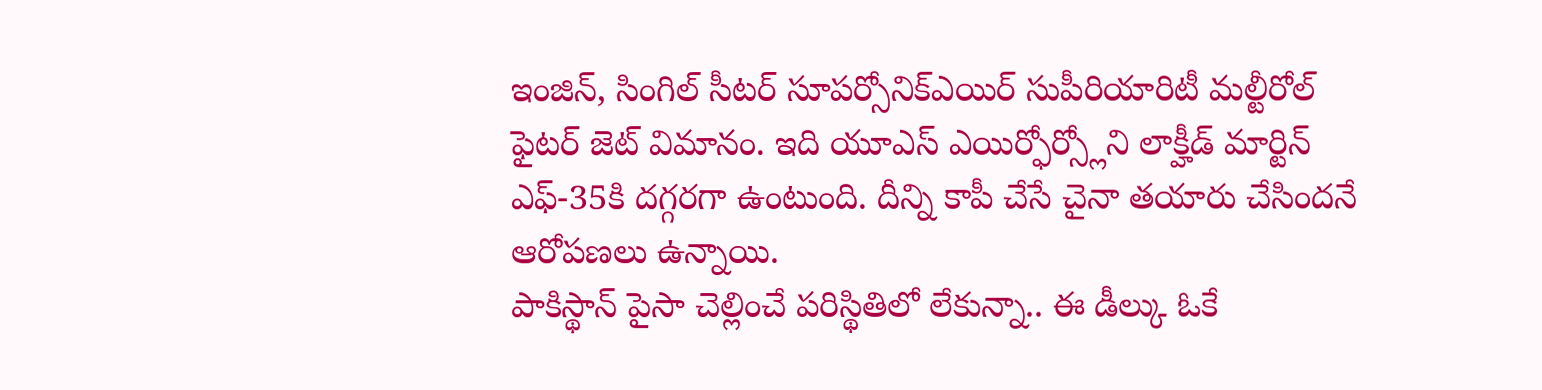ఇంజిన్, సింగిల్ సీటర్ సూపర్సోనిక్ఎయిర్ సుపీరియారిటీ మల్టీరోల్ ఫైటర్ జెట్ విమానం. ఇది యూఎస్ ఎయిర్ఫోర్స్లోని లాక్హీడ్ మార్టిన్ ఎఫ్-35కి దగ్గరగా ఉంటుంది. దీన్ని కాపీ చేసే చైనా తయారు చేసిందనే ఆరోపణలు ఉన్నాయి.
పాకిస్థాన్ పైసా చెల్లించే పరిస్థితిలో లేకున్నా.. ఈ డీల్కు ఓకే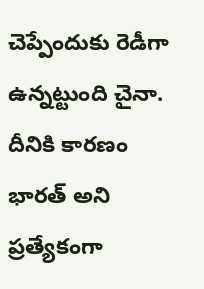చెప్పేందుకు రెడీగా ఉన్నట్టుంది చైనా. దీనికి కారణం భారత్ అని ప్రత్యేకంగా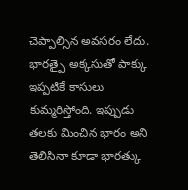చెప్పాల్సిన అవసరం లేదు. భారత్పై అక్కసుతో పాక్కు ఇప్పటికే కాసులు కుమ్మరిస్తోంది. ఇప్పుడు తలకు మించిన భారం అని తెలిసినా కూడా భారత్కు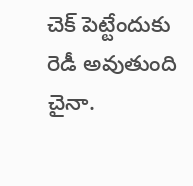చెక్ పెట్టేందుకు రెడీ అవుతుంది చైనా.